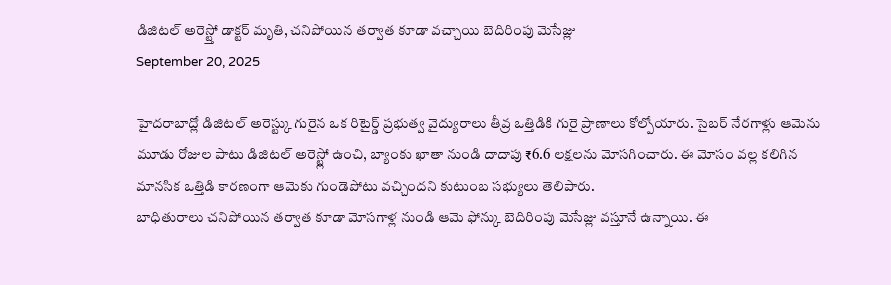డిజిటల్ అరెస్ట్తో డాక్టర్ మృతి, చనిపోయిన తర్వాత కూడా వచ్చాయి బెదిరింపు మెసేజ్లు
September 20, 2025

హైదరాబాద్లో డిజిటల్ అరెస్ట్కు గురైన ఒక రిటైర్డ్ ప్రభుత్వ వైద్యురాలు తీవ్ర ఒత్తిడికి గురై ప్రాణాలు కోల్పోయారు. సైబర్ నేరగాళ్లు ఆమెను మూడు రోజుల పాటు డిజిటల్ అరెస్ట్లో ఉంచి, బ్యాంకు ఖాతా నుండి దాదాపు ₹6.6 లక్షలను మోసగించారు. ఈ మోసం వల్ల కలిగిన మానసిక ఒత్తిడి కారణంగా ఆమెకు గుండెపోటు వచ్చిందని కుటుంబ సభ్యులు తెలిపారు.
బాధితురాలు చనిపోయిన తర్వాత కూడా మోసగాళ్ల నుండి ఆమె ఫోన్కు బెదిరింపు మెసేజ్లు వస్తూనే ఉన్నాయి. ఈ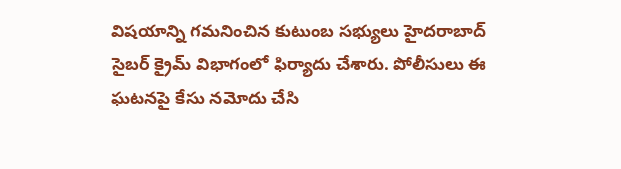విషయాన్ని గమనించిన కుటుంబ సభ్యులు హైదరాబాద్ సైబర్ క్రైమ్ విభాగంలో ఫిర్యాదు చేశారు. పోలీసులు ఈ ఘటనపై కేసు నమోదు చేసి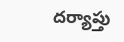దర్యాప్తు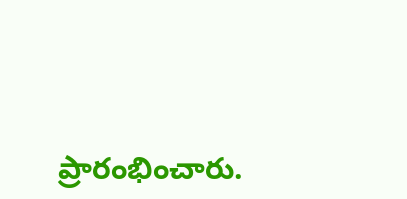ప్రారంభించారు.